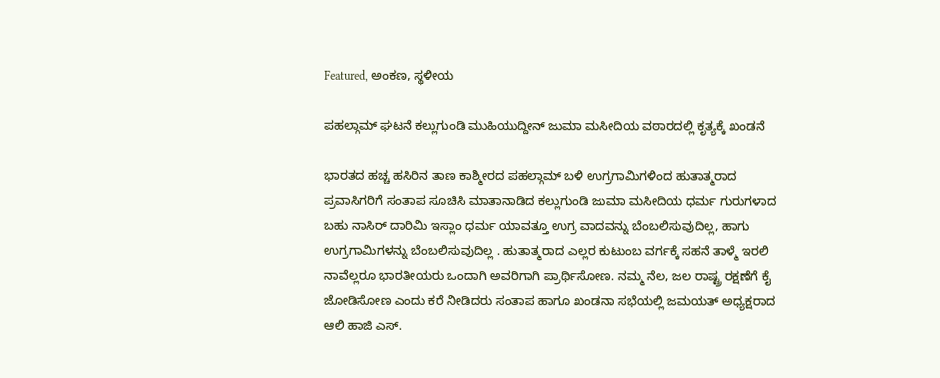Featured, ಅಂಕಣ, ಸ್ಥಳೀಯ

ಪಹಲ್ಗಾಮ್ ಘಟನೆ ಕಲ್ಲುಗುಂಡಿ ಮುಹಿಯುದ್ದೀನ್ ಜುಮಾ ಮಸೀದಿಯ ವಠಾರದಲ್ಲಿ ಕೃತ್ಯಕ್ಕೆ ಖಂಡನೆ

ಭಾರತದ ಹಚ್ಚ ಹಸಿರಿನ ತಾಣ ಕಾಶ್ಮೀರದ ಪಹಲ್ಗಾಮ್ ಬಳಿ ಉಗ್ರಗಾಮಿಗಳಿಂದ ಹುತಾತ್ಮರಾದ ಪ್ರವಾಸಿಗರಿಗೆ ಸಂತಾಪ ಸೂಚಿಸಿ ಮಾತಾನಾಡಿದ ಕಲ್ಲುಗುಂಡಿ ಜುಮಾ ಮಸೀದಿಯ ಧರ್ಮ ಗುರುಗಳಾದ ಬಹು ನಾಸಿರ್ ದಾರಿಮಿ ಇಸ್ಲಾಂ ಧರ್ಮ ಯಾವತ್ತೂ ಉಗ್ರ ವಾದವನ್ನು ಬೆಂಬಲಿಸುವುದಿಲ್ಲ, ಹಾಗು ಉಗ್ರಗಾಮಿಗಳನ್ನು ಬೆಂಬಲಿಸುವುದಿಲ್ಲ . ಹುತಾತ್ಮರಾದ ಎಲ್ಲರ ಕುಟುಂಬ ವರ್ಗಕ್ಕೆ ಸಹನೆ ತಾಳ್ಮೆ ಇರಲಿ ನಾವೆಲ್ಲರೂ ಭಾರತೀಯರು ಒಂದಾಗಿ ಅವರಿಗಾಗಿ ಪ್ರಾರ್ಥಿಸೋಣ. ನಮ್ಮ ನೆಲ, ಜಲ ರಾಷ್ಟ್ರ ರಕ್ಷಣೆಗೆ ಕೈ ಜೋಡಿಸೋಣ ಎಂದು ಕರೆ ನೀಡಿದರು ಸಂತಾಪ ಹಾಗೂ ಖಂಡನಾ ಸಭೆಯಲ್ಲಿ ಜಮಯತ್ ಅಧ್ಯಕ್ಷರಾದ ಆಲಿ ಹಾಜಿ ಎಸ್.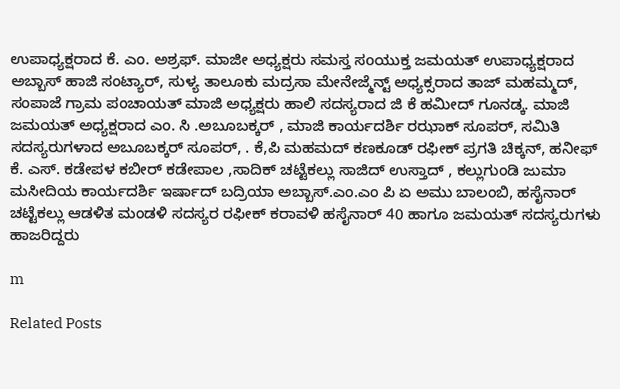ಉಪಾಧ್ಯಕ್ಷರಾದ ಕೆ. ಎಂ. ಅಶ್ರಫ್. ಮಾಜೀ ಅಧ್ಯಕ್ಷರು ಸಮಸ್ತ ಸoಯುಕ್ತ ಜಮಯತ್ ಉಪಾಧ್ಯಕ್ಷರಾದ ಅಬ್ಬಾಸ್ ಹಾಜಿ ಸಂಟ್ಯಾರ್, ಸುಳ್ಯ ತಾಲೂಕು ಮದ್ರಸಾ ಮೇನೇಜ್ಮೆನ್ಟ್ ಅಧ್ಯಕ್ಸರಾದ ತಾಜ್ ಮಹಮ್ಮದ್, ಸಂಪಾಜೆ ಗ್ರಾಮ ಪಂಚಾಯತ್ ಮಾಜಿ ಅಧ್ಯಕ್ಷರು ಹಾಲಿ ಸದಸ್ಯರಾದ ಜಿ ಕೆ ಹಮೀದ್ ಗೂನಡ್ಕ. ಮಾಜಿ ಜಮಯತ್ ಅಧ್ಯಕ್ಷರಾದ ಎಂ. ಸಿ .ಅಬೂಬಕ್ಕರ್ , ಮಾಜಿ ಕಾರ್ಯದರ್ಶಿ ರಝಾಕ್ ಸೂಪರ್, ಸಮಿತಿ ಸದಸ್ಯರುಗಳಾದ ಅಬೂಬಕ್ಕರ್ ಸೂಪರ್, . ಕೆ,ಪಿ ಮಹಮದ್ ಕಣಕೂಡ್ ರಫೀಕ್ ಪ್ರಗತಿ ಚಿಕ್ಕನ್, ಹನೀಫ್ ಕೆ. ಎಸ್. ಕಡೇಪಳ ಕಬೀರ್ ಕಡೇಪಾಲ ,ಸಾದಿಕ್ ಚಟ್ಟೆಕಲ್ಲು ಸಾಜಿದ್ ಉಸ್ತಾದ್ , ಕಲ್ಲುಗುಂಡಿ ಜುಮಾ ಮಸೀದಿಯ ಕಾರ್ಯದರ್ಶಿ ಇರ್ಷಾದ್ ಬದ್ರಿಯಾ ಅಬ್ಬಾಸ್.ಎಂ.ಎಂ ಪಿ ಏ ಅಮು ಬಾಲಂಬಿ, ಹಸೈನಾರ್ ಚಟ್ಟೆಕಲ್ಲು ಆಡಳಿತ ಮಂಡಳಿ ಸದಸ್ಯರ ರಫೀಕ್ ಕರಾವಳಿ ಹಸೈನಾರ್ 40 ಹಾಗೂ ಜಮಯತ್ ಸದಸ್ಯರುಗಳು ಹಾಜರಿದ್ದರು

m

Related Posts